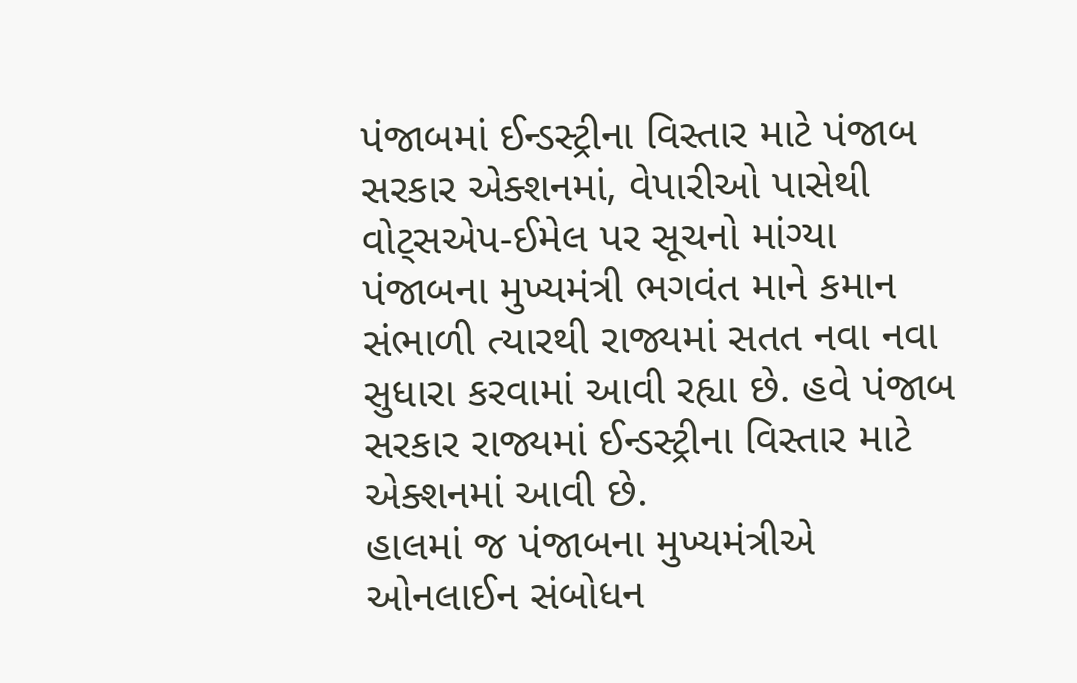પંજાબમાં ઈન્ડસ્ટ્રીના વિસ્તાર માટે પંજાબ સરકાર એક્શનમાં, વેપારીઓ પાસેથી વોટ્સએપ-ઈમેલ પર સૂચનો માંગ્યા
પંજાબના મુખ્યમંત્રી ભગવંત માને કમાન સંભાળી ત્યારથી રાજ્યમાં સતત નવા નવા સુધારા કરવામાં આવી રહ્યા છે. હવે પંજાબ સરકાર રાજ્યમાં ઈન્ડસ્ટ્રીના વિસ્તાર માટે એક્શનમાં આવી છે.
હાલમાં જ પંજાબના મુખ્યમંત્રીએ ઓનલાઈન સંબોધન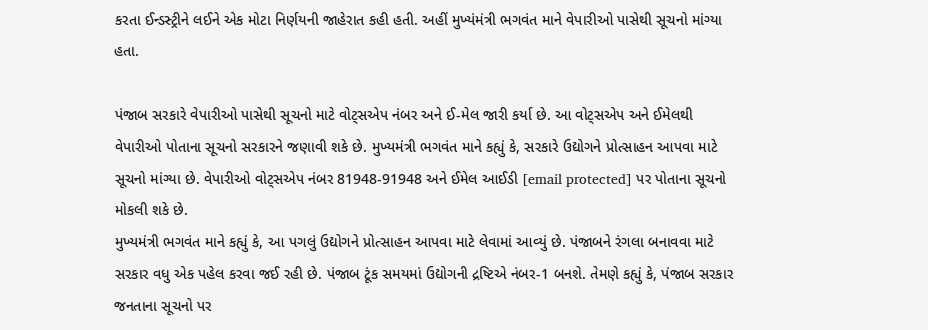કરતા ઈન્ડસ્ટ્રીને લઈને એક મોટા નિર્ણયની જાહેરાત કહી હતી. અહીં મુખ્યંમંત્રી ભગવંત માને વેપારીઓ પાસેથી સૂચનો માંગ્યા હતા.

પંજાબ સરકારે વેપારીઓ પાસેથી સૂચનો માટે વોટ્સએપ નંબર અને ઈ-મેલ જારી કર્યા છે. આ વોટ્સએપ અને ઈમેલથી વેપારીઓ પોતાના સૂચનો સરકારને જણાવી શકે છે. મુખ્યમંત્રી ભગવંત માને કહ્યું કે, સરકારે ઉદ્યોગને પ્રોત્સાહન આપવા માટે સૂચનો માંગ્યા છે. વેપારીઓ વોટ્સએપ નંબર 81948-91948 અને ઈમેલ આઈડી [email protected] પર પોતાના સૂચનો મોકલી શકે છે.
મુખ્યમંત્રી ભગવંત માને કહ્યું કે, આ પગલું ઉદ્યોગને પ્રોત્સાહન આપવા માટે લેવામાં આવ્યું છે. પંજાબને રંગલા બનાવવા માટે સરકાર વધુ એક પહેલ કરવા જઈ રહી છે. પંજાબ ટૂંક સમયમાં ઉદ્યોગની દ્રષ્ટિએ નંબર-1 બનશે. તેમણે કહ્યું કે, પંજાબ સરકાર જનતાના સૂચનો પર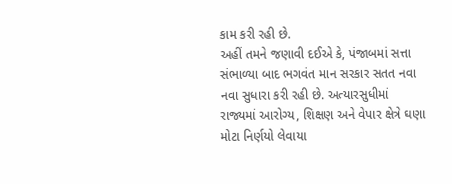કામ કરી રહી છે.
અહીં તમને જણાવી દઈએ કે, પંજાબમાં સત્તા સંભાળ્યા બાદ ભગવંત માન સરકાર સતત નવા નવા સુધારા કરી રહી છે. અત્યારસુધીમાં રાજ્યમાં આરોગ્ય, શિક્ષણ અને વેપાર ક્ષેત્રે ઘણા મોટા નિર્ણયો લેવાયા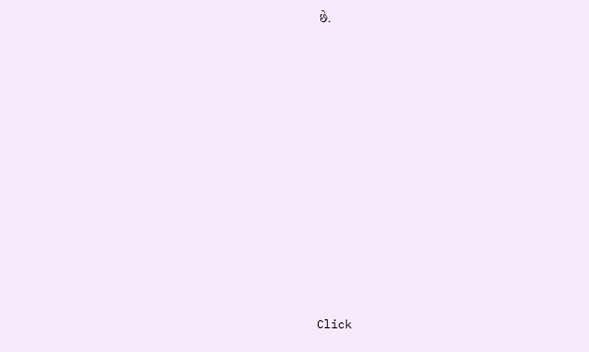છે.












Click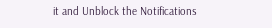it and Unblock the Notifications